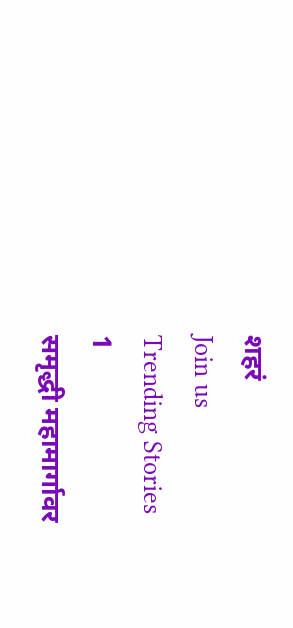शहरं
Join us
Trending Stories
1
समृद्धी महामार्गावर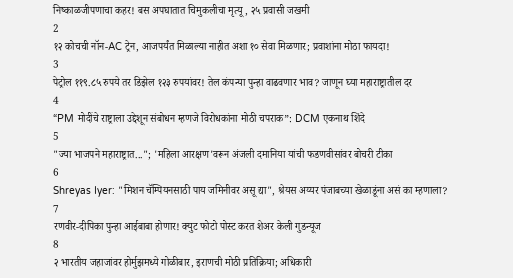निष्काळजीपणाचा कहर! बस अपघातात चिमुकलीचा मृत्यू, २५ प्रवासी जखमी
2
१२ कोचची नॉन-AC ट्रेन, आजपर्यंत मिळाल्या नाहीत अशा १० सेवा मिळणार; प्रवाशांना मोठा फायदा!
3
पेट्रोल ११९.८५ रुपये तर डिझेल १२३ रुपयांवर! तेल कंपन्या पुन्हा वाढवणार भाव? जाणून घ्या महाराष्ट्रातील दर
4
“PM मोदींचे राष्ट्राला उद्देशून संबोधन म्हणजे विरोधकांना मोठी चपराक”: DCM एकनाथ शिंदे
5
"ज्या भाजपने महाराष्ट्रात..."; 'महिला आरक्षण'वरून अंजली दमानिया यांची फडणवीसांवर बोचरी टीका
6
Shreyas Iyer: "मिशन चॅम्पियनसाठी पाय जमिनीवर असू द्या", श्रेयस अय्यर पंजाबच्या खेळाडूंना असं का म्हणाला?
7
रणवीर-दीपिका पुन्हा आईबाबा होणार! क्युट फोटो पोस्ट करत शेअर केली गुडन्यूज
8
२ भारतीय जहाजांवर होर्मुझमध्ये गोळीबार, इराणची मोठी प्रतिक्रिया; अधिकारी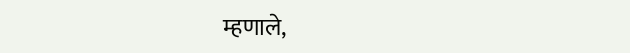म्हणाले,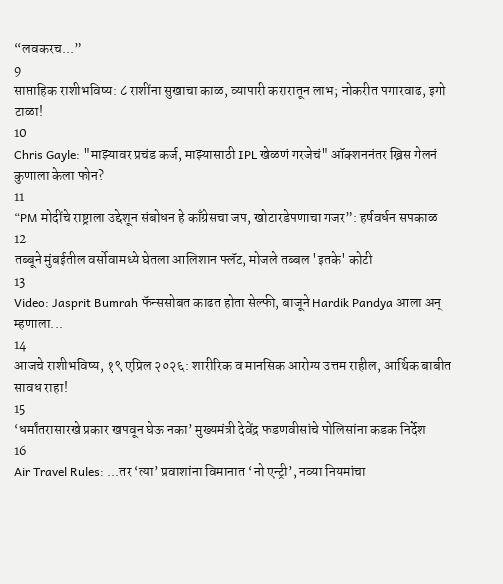“लवकरच...”
9
साप्ताहिक राशीभविष्य: ८ राशींना सुखाचा काळ, व्यापारी करारातून लाभ; नोकरीत पगारवाढ, इगो टाळा!
10
Chris Gayle: "माझ्यावर प्रचंड कर्ज, माझ्यासाठी IPL खेळणं गरजेचं" ऑक्शननंतर ख्रिस गेलनं कुणाला केला फोन?
11
“PM मोदींचे राष्ट्राला उद्देशून संबोधन हे काँग्रेसचा जप, खोटारडेपणाचा गजर”: हर्षवर्धन सपकाळ
12
तब्बूने मुंबईतील वर्सोवामध्ये घेतला आलिशान फ्लॅट, मोजले तब्बल 'इतके' कोटी
13
Video: Jasprit Bumrah फॅन्ससोबत काढत होता सेल्फी, बाजूने Hardik Pandya आला अन् म्हणाला...
14
आजचे राशीभविष्य, १९ एप्रिल २०२६: शारीरिक व मानसिक आरोग्य उत्तम राहील, आर्थिक बाबीत सावध राहा!
15
‘धर्मांतरासारखे प्रकार खपवून घेऊ नका’ मुख्यमंत्री देवेंद्र फडणवीसांचे पोलिसांना कडक निर्देश
16
Air Travel Rules: ...तर ‘त्या’ प्रवाशांना विमानात ‘नो एन्ट्री’, नव्या नियमांचा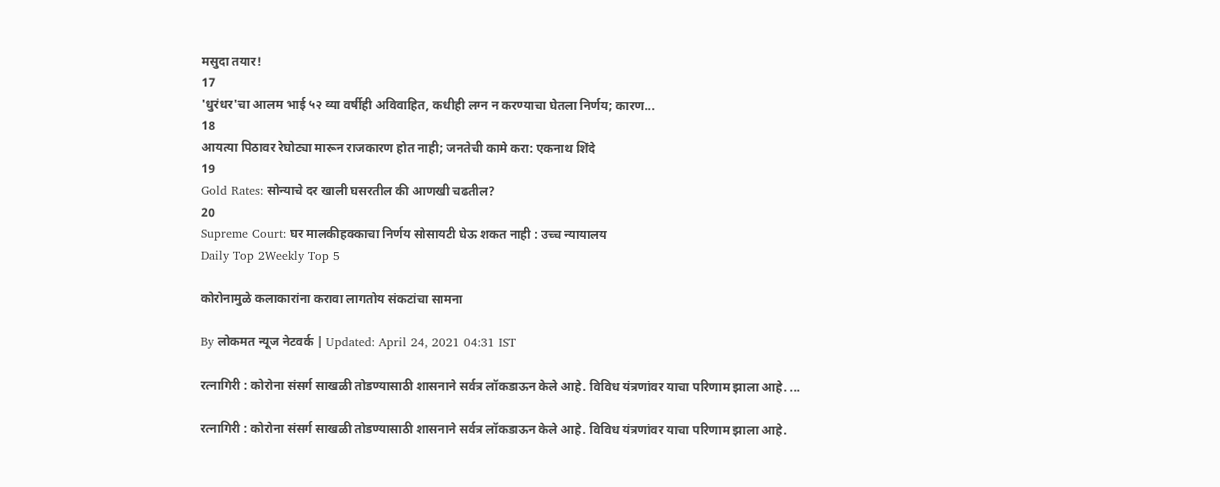मसुदा तयार!
17
'धुरंधर'चा आलम भाई ५२ व्या वर्षीही अविवाहित, कधीही लग्न न करण्याचा घेतला निर्णय; कारण...
18
आयत्या पिठावर रेघोट्या मारून राजकारण होत नाही; जनतेची कामे करा: एकनाथ शिंदे
19
Gold Rates: सोन्याचे दर खाली घसरतील की आणखी चढतील?
20
Supreme Court: घर मालकीहक्काचा निर्णय सोसायटी घेऊ शकत नाही : उच्च न्यायालय
Daily Top 2Weekly Top 5

कोरोनामुळे कलाकारांना करावा लागतोय संकटांचा सामना

By लोकमत न्यूज नेटवर्क | Updated: April 24, 2021 04:31 IST

रत्नागिरी : कोरोना संसर्ग साखळी तोडण्यासाठी शासनाने सर्वत्र लॉकडाऊन केले आहे. विविध यंत्रणांवर याचा परिणाम झाला आहे. ...

रत्नागिरी : कोरोना संसर्ग साखळी तोडण्यासाठी शासनाने सर्वत्र लॉकडाऊन केले आहे. विविध यंत्रणांवर याचा परिणाम झाला आहे.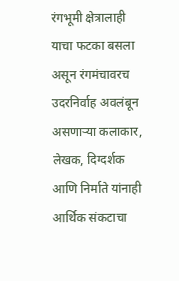रंगभूमी क्षेत्रालाही याचा फटका बसला असून रंगमंचावरच उदरनिर्वाह अवलंबून असणाऱ्या कलाकार, लेखक, दिग्दर्शक आणि निर्माते यांनाही आर्थिक संकटाचा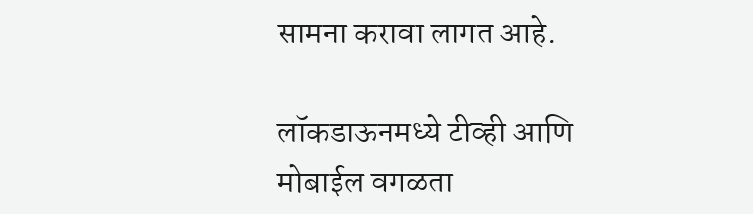सामना करावा लागत आहे.

लॉकडाऊनमध्ये टीव्ही आणि मोबाईल वगळता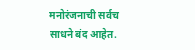मनोरंजनाची सर्वच साधने बंद आहेत.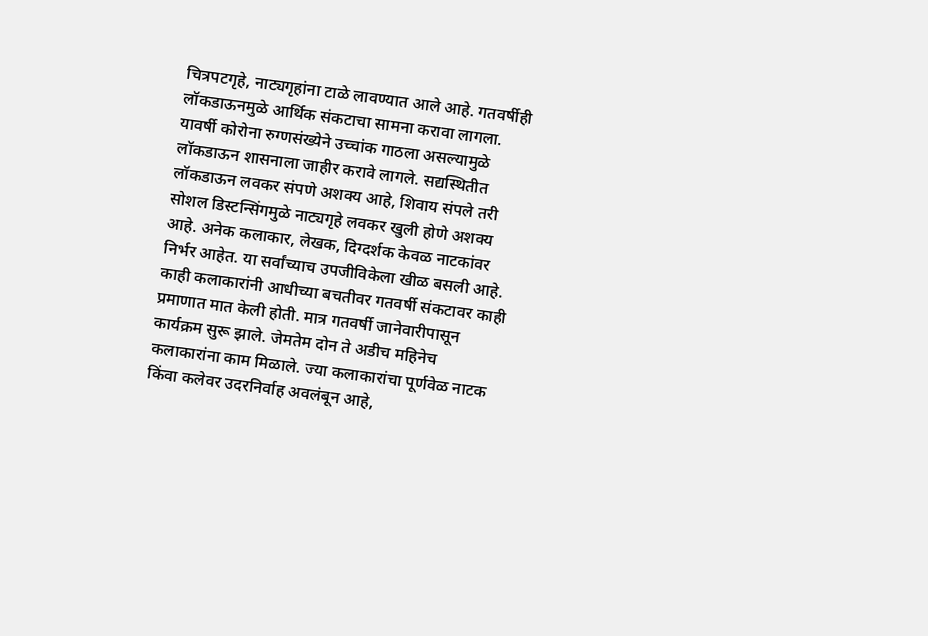चित्रपटगृहे, नाट्यगृहांना टाळे लावण्यात आले आहे. गतवर्षीही लॉकडाऊनमुळे आर्थिक संकटाचा सामना करावा लागला. यावर्षी कोरोना रुग्णसंख्येने उच्चांक गाठला असल्यामुळे लॉकडाऊन शासनाला जाहीर करावे लागले. सद्यस्थितीत लॉकडाऊन लवकर संपणे अशक्य आहे, शिवाय संपले तरी सोशल डिस्टन्सिंगमुळे नाट्यगृहे लवकर खुली होणे अशक्य आहे. अनेक कलाकार, लेखक, दिग्दर्शक केवळ नाटकांवर निर्भर आहेत. या सर्वांच्याच उपजीविकेला खीळ बसली आहे. काही कलाकारांनी आधीच्या बचतीवर गतवर्षी संकटावर काही प्रमाणात मात केली होती. मात्र गतवर्षी जानेवारीपासून कार्यक्रम सुरू झाले. जेमतेम दोन ते अडीच महिनेच कलाकारांना काम मिळाले. ज्या कलाकारांचा पूर्णवेळ नाटक किंवा कलेवर उदरनिर्वाह अवलंबून आहे,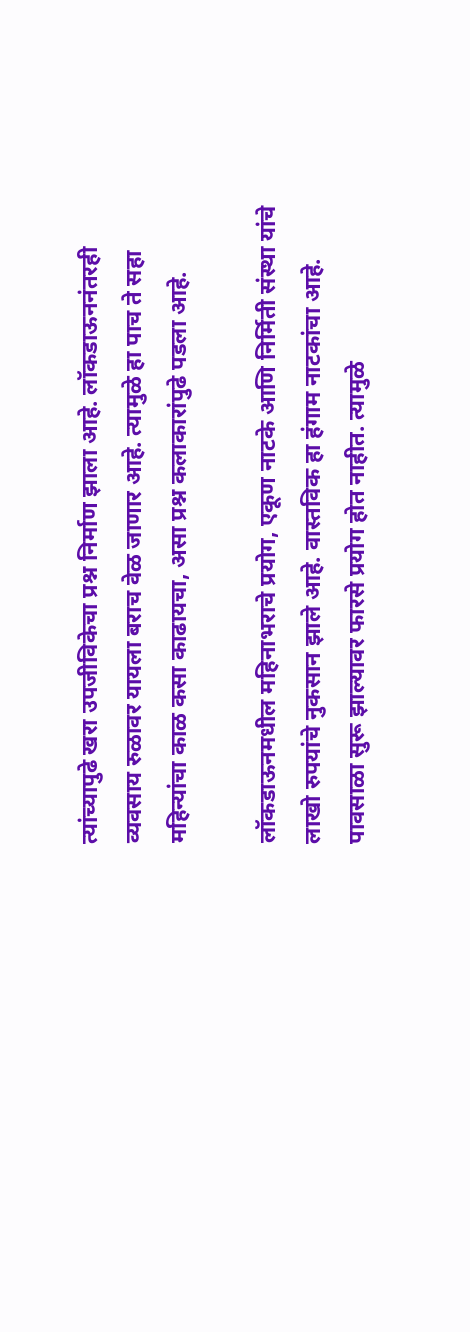त्यांच्यापुढे खरा उपजीविकेचा प्रश्न निर्माण झाला आहे. लॉकडाऊननंतरही व्यवसाय रुळावर यायला बराच वेळ जाणार आहे. त्यामुळे हा पाच ते सहा महिन्यांचा काळ कसा काढायचा, असा प्रश्न कलाकारांपुढे पडला आहे.

लॉकडाऊनमधील महिनाभराचे प्रयोग, एकूण नाटके आणि निर्मिती संस्था यांचे लाखो रुपयांचे नुकसान झाले आहे. वास्तविक हा हंगाम नाटकांचा आहे. पावसाळा सुरू झाल्यावर फारसे प्रयोग होत नाहीत. त्यामुळे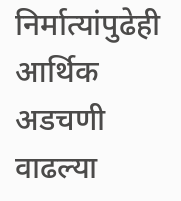निर्मात्यांपुढेही आर्थिक अडचणी वाढल्या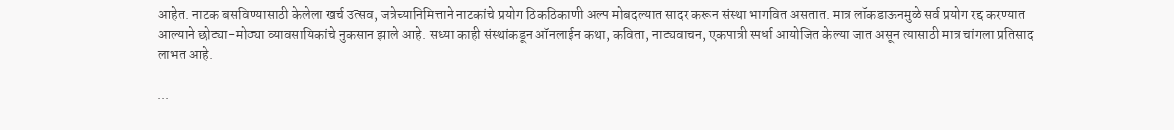आहेत. नाटक बसविण्यासाठी केलेला खर्च उत्सव, जत्रेच्यानिमित्ताने नाटकांचे प्रयोग ठिकठिकाणी अल्प मोबदल्यात सादर करून संस्था भागवित असतात. मात्र लॉकडाऊनमुळे सर्व प्रयोग रद्द करण्यात आल्याने छोट्या-मोठ्या व्यावसायिकांचे नुकसान झाले आहे. सध्या काही संस्थांकडून ऑनलाईन कथा, कविता, नाट्यवाचन, एकपात्री स्पर्धा आयोजित केल्या जात असून त्यासाठी मात्र चांगला प्रतिसाद लाभत आहे.

...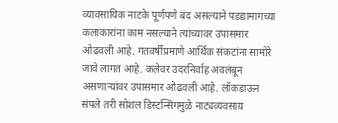व्यावसायिक नाटके पूर्णपणे बंद असल्याने पडद्यामागच्या कलाकारांना काम नसल्याने त्यांच्यावर उपासमार ओढवली आहे. गतवर्षीप्रमाणे आर्थिक संकटांना सामोरे जावे लागत आहे. कलेवर उदरनिर्वाह अवलंबून असणाऱ्यांवर उपासमार ओढवली आहे. लॉकडाऊन संपले तरी सोशल डिस्टन्सिंगमुळे नाट्यव्यवसाय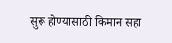सुरू होण्यासाठी किमान सहा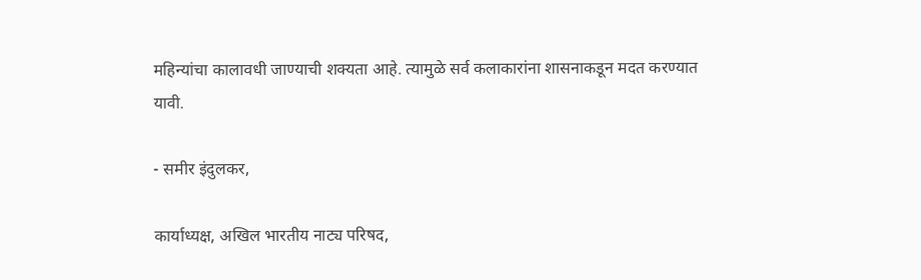महिन्यांचा कालावधी जाण्याची शक्यता आहे. त्यामुळे सर्व कलाकारांना शासनाकडून मदत करण्यात यावी.

- समीर इंदुलकर,

कार्याध्यक्ष, अखिल भारतीय नाट्य परिषद,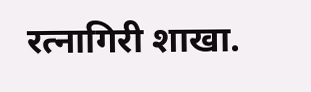रत्नागिरी शाखा.